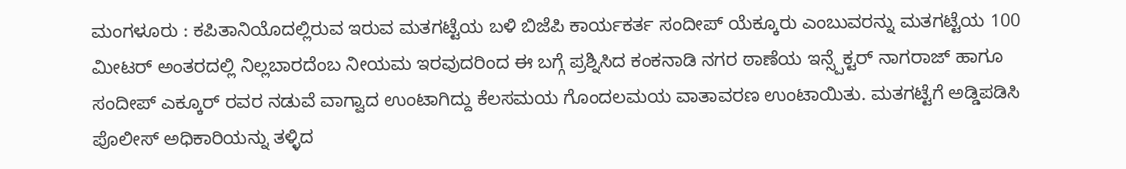ಮಂಗಳೂರು : ಕಪಿತಾನಿಯೊದಲ್ಲಿರುವ ಇರುವ ಮತಗಟ್ಟೆಯ ಬಳಿ ಬಿಜೆಪಿ ಕಾರ್ಯಕರ್ತ ಸಂದೀಪ್ ಯೆಕ್ಕೂರು ಎಂಬುವರನ್ನು ಮತಗಟ್ಟೆಯ 100 ಮೀಟರ್ ಅಂತರದಲ್ಲಿ ನಿಲ್ಲಬಾರದೆಂಬ ನೀಯಮ ಇರವುದರಿಂದ ಈ ಬಗ್ಗೆ ಪ್ರಶ್ನಿಸಿದ ಕಂಕನಾಡಿ ನಗರ ಠಾಣೆಯ ಇನ್ಸ್ಪೆಕ್ಟರ್ ನಾಗರಾಜ್ ಹಾಗೂ ಸಂದೀಪ್ ಎಕ್ಕೂರ್ ರವರ ನಡುವೆ ವಾಗ್ವಾದ ಉಂಟಾಗಿದ್ದು ಕೆಲಸಮಯ ಗೊಂದಲಮಯ ವಾತಾವರಣ ಉಂಟಾಯಿತು. ಮತಗಟ್ಟೆಗೆ ಅಡ್ಡಿಪಡಿಸಿ ಪೊಲೀಸ್ ಅಧಿಕಾರಿಯನ್ನು ತಳ್ಳಿದ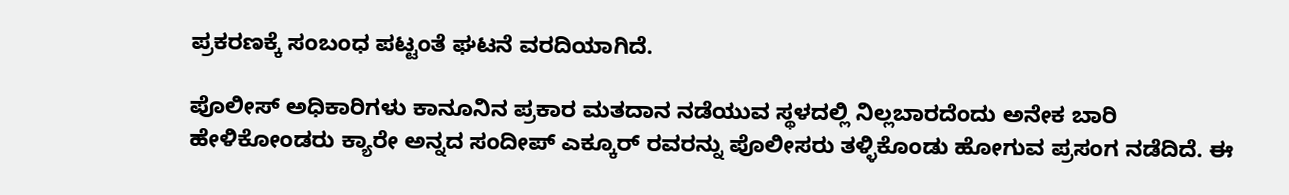ಪ್ರಕರಣಕ್ಕೆ ಸಂಬಂಧ ಪಟ್ಟಂತೆ ಘಟನೆ ವರದಿಯಾಗಿದೆ.

ಪೊಲೀಸ್ ಅಧಿಕಾರಿಗಳು ಕಾನೂನಿನ ಪ್ರಕಾರ ಮತದಾನ ನಡೆಯುವ ಸ್ಥಳದಲ್ಲಿ ನಿಲ್ಲಬಾರದೆಂದು ಅನೇಕ ಬಾರಿ ಹೇಳಿಕೋಂಡರು ಕ್ಯಾರೇ ಅನ್ನದ ಸಂದೀಪ್ ಎಕ್ಕೂರ್ ರವರನ್ನು ಪೊಲೀಸರು ತಳ್ಳಿಕೊಂಡು ಹೋಗುವ ಪ್ರಸಂಗ ನಡೆದಿದೆ. ಈ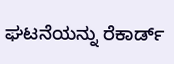ಘಟನೆಯನ್ನು ರೆಕಾರ್ಡ್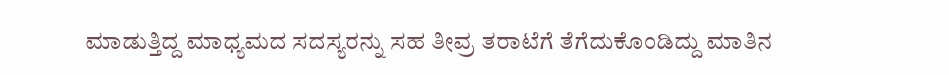ಮಾಡುತ್ತಿದ್ದ ಮಾಧ್ಯಮದ ಸದಸ್ಯರನ್ನು ಸಹ ತೀವ್ರ ತರಾಟೆಗೆ ತೆಗೆದುಕೊಂಡಿದ್ದು ಮಾತಿನ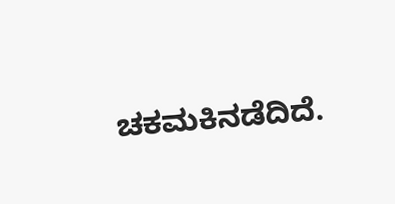ಚಕಮಕಿನಡೆದಿದೆ.